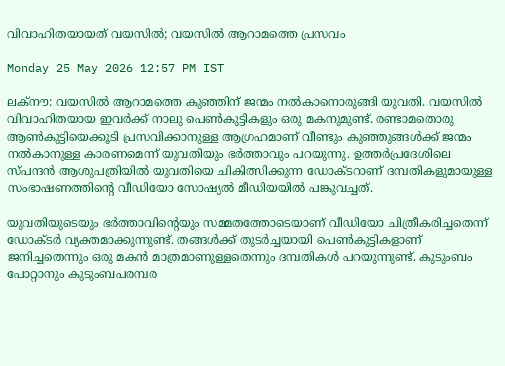വിവാഹിതയായത് വയസിൽ; വയസിൽ ആറാമത്തെ പ്രസവം

Monday 25 May 2026 12:57 PM IST

ലക്‌നൗ: വയസിൽ ആറാമത്തെ കുഞ്ഞിന് ജന്മം നൽകാനൊരുങ്ങി യുവതി. വയസിൽ വിവാഹിതയായ ഇവർക്ക് നാലു പെൺകുട്ടികളും ഒരു മകനുമുണ്ട്. രണ്ടാമതൊരു ആൺകുട്ടിയെക്കൂടി പ്രസവിക്കാനുള്ള ആഗ്രഹമാണ് വീണ്ടും കുഞ്ഞുങ്ങൾക്ക് ജന്മം നൽകാനുള്ള കാരണമെന്ന് യുവതിയും ഭർത്താവും പറയുന്നു. ഉത്തർപ്രദേശിലെ സ്‌പന്ദൻ ആശുപത്രിയിൽ യുവതിയെ ചികിത്സിക്കുന്ന ഡോക്‌ടറാണ് ദമ്പതികളുമായുള്ള സംഭാഷണത്തിന്റെ വീഡിയോ സോഷ്യൽ മീഡിയയിൽ പങ്കുവച്ചത്.

യുവതിയുടെയും ഭർത്താവിന്റെയും സമ്മതത്തോടെയാണ് വീഡിയോ ചിത്രീകരിച്ചതെന്ന് ഡോ‌ക്‌ടർ വ്യക്തമാക്കുന്നുണ്ട്. തങ്ങൾക്ക് തുടർച്ചയായി പെൺകുട്ടികളാണ് ജനിച്ചതെന്നും ഒരു മകൻ മാത്രമാണുള്ളതെന്നും ദമ്പതികൾ പറയുന്നുണ്ട്. കുടുംബം പോറ്റാനും കുടുംബപരമ്പര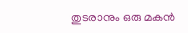തുടരാനും ഒരു മകൻ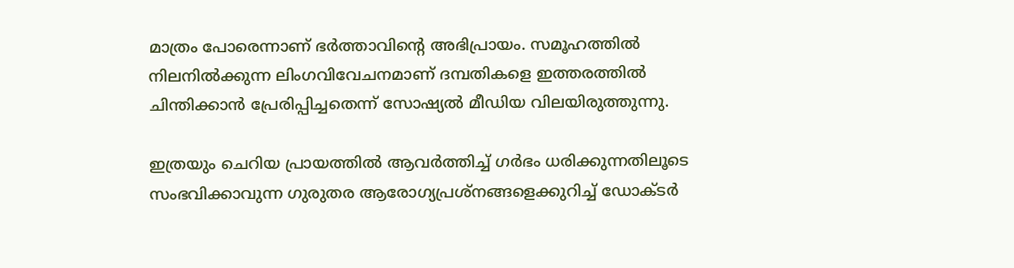മാത്രം പോരെന്നാണ് ഭർത്താവിന്റെ അഭിപ്രായം. സമൂഹത്തിൽ നിലനിൽക്കുന്ന ലിംഗവിവേചനമാണ് ദമ്പതികളെ ഇത്തരത്തിൽ ചിന്തിക്കാൻ പ്രേരിപ്പിച്ചതെന്ന് സോഷ്യൽ മീഡിയ വിലയിരുത്തുന്നു.

ഇത്രയും ചെറിയ പ്രായത്തിൽ ആവർത്തിച്ച് ഗർഭം ധരിക്കുന്നതിലൂടെ സംഭവിക്കാവുന്ന ഗുരുതര ആരോഗ്യപ്രശ്‌നങ്ങളെക്കുറിച്ച് ഡോക്‌ടർ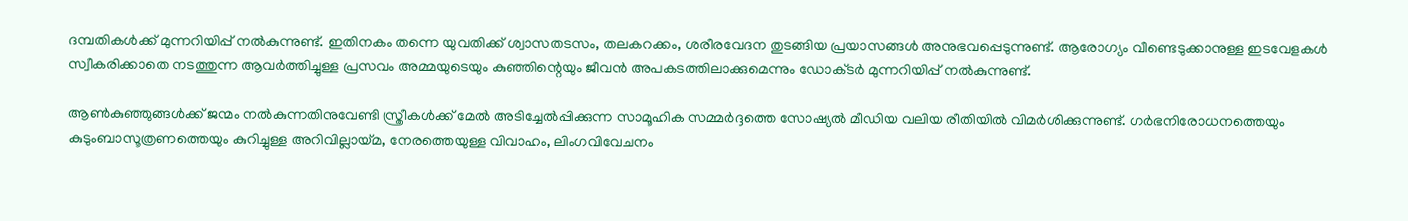ദമ്പതികൾക്ക് മുന്നറിയിപ്പ് നൽകുന്നുണ്ട്. ഇതിനകം തന്നെ യുവതിക്ക് ശ്വാസതടസം, തലകറക്കം, ശരീരവേദന തുടങ്ങിയ പ്രയാസങ്ങൾ അനുഭവപ്പെടുന്നുണ്ട്. ആരോഗ്യം വീണ്ടെടുക്കാനുള്ള ഇടവേളകൾ സ്വീകരിക്കാതെ നടത്തുന്ന ആവർത്തിച്ചുള്ള പ്രസവം അമ്മയുടെയും കുഞ്ഞിന്റെയും ജീവൻ അപകടത്തിലാക്കുമെന്നും ഡോക്‌ടർ മുന്നറിയിപ്പ് നൽകുന്നുണ്ട്.

ആൺകുഞ്ഞുങ്ങൾക്ക് ജന്മം നൽകുന്നതിനുവേണ്ടി സ്ത്രീകൾക്ക് മേൽ അടിച്ചേൽപ്പിക്കുന്ന സാമൂഹിക സമ്മർദ്ദത്തെ സോഷ്യൽ മീഡിയ വലിയ രീതിയിൽ വിമർശിക്കുന്നുണ്ട്. ഗർഭനിരോധനത്തെയും കുടുംബാസൂത്രണത്തെയും കുറിച്ചുള്ള അറിവില്ലായ്‌മ, നേരത്തെയുള്ള വിവാഹം, ലിംഗവിവേചനം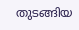തുടങ്ങിയ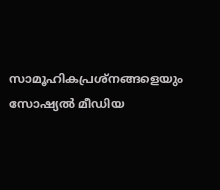സാമൂഹികപ്രശ്‌നങ്ങളെയും സോഷ്യൽ മീഡിയ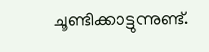ചൂണ്ടിക്കാട്ടുന്നുണ്ട്.